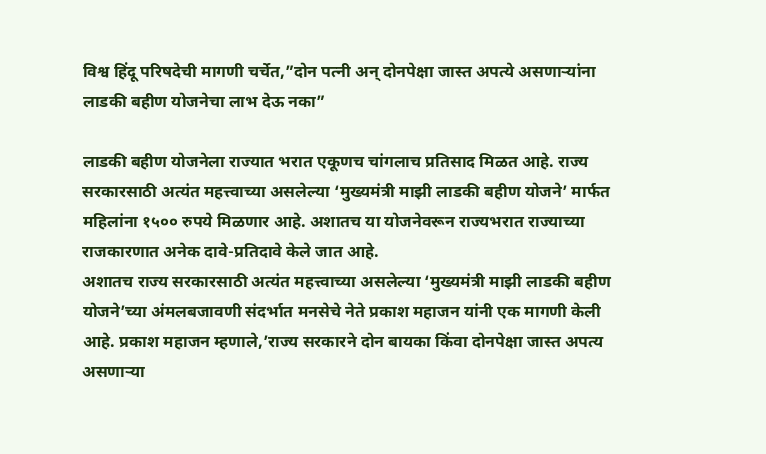विश्व हिंदू परिषदेची मागणी चर्चेत,”दोन पत्नी अन् दोनपेक्षा जास्त अपत्ये असणाऱ्यांना लाडकी बहीण योजनेचा लाभ देऊ नका”

लाडकी बहीण योजनेला राज्यात भरात एकूणच चांगलाच प्रतिसाद मिळत आहे. राज्य सरकारसाठी अत्यंत महत्त्वाच्या असलेल्या ‘मुख्यमंत्री माझी लाडकी बहीण योजने’ मार्फत महिलांना १५०० रुपये मिळणार आहे. अशातच या योजनेवरून राज्यभरात राज्याच्या राजकारणात अनेक दावे-प्रतिदावे केले जात आहे.
अशातच राज्य सरकारसाठी अत्यंत महत्त्वाच्या असलेल्या ‘मुख्यमंत्री माझी लाडकी बहीण योजने’च्या अंमलबजावणी संदर्भात मनसेचे नेते प्रकाश महाजन यांनी एक मागणी केली आहे. प्रकाश महाजन म्हणाले,’राज्य सरकारने दोन बायका किंवा दोनपेक्षा जास्त अपत्य असणाऱ्या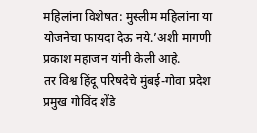महिलांना विशेषत: मुस्लीम महिलांना या योजनेचा फायदा देऊ नये.’अशी मागणी प्रकाश महाजन यांनी केली आहे.
तर विश्व हिंदू परिषदेचे मुंबई-गोवा प्रदेश प्रमुख गोविंद शेंडे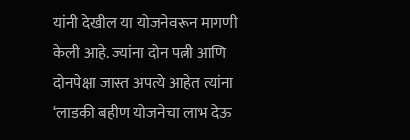यांनी देखील या योजनेवरून मागणी केली आहे. ज्यांना दोन पत्नी आणि दोनपेक्षा जास्त अपत्ये आहेत त्यांना ‘लाडकी बहीण योजनेचा लाभ देऊ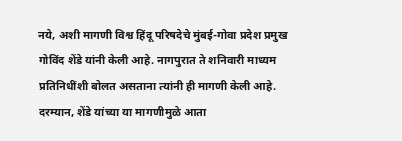नये, अशी मागणी विश्व हिंदू परिषदेचे मुंबई-गोवा प्रदेश प्रमुख गोविंद शेंडे यांनी केली आहे. नागपुरात ते शनिवारी माध्यम प्रतिनिधींशी बोलत असताना त्यांनी ही मागणी केली आहे.
दरम्यान, शेंडे यांच्या या मागणीमुळे आता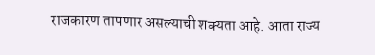राजकारण तापणार असल्याची शक्यता आहे. आता राज्य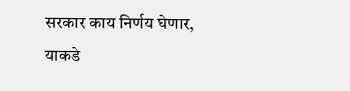सरकार काय निर्णय घेणार, याकडे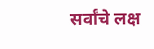सर्वांचे लक्ष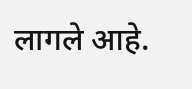लागले आहे.